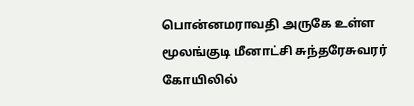பொன்னமராவதி அருகே உள்ள மூலங்குடி மீனாட்சி சுந்தரேசுவரர் கோயிலில்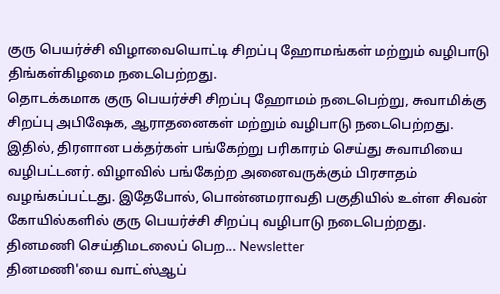குரு பெயர்ச்சி விழாவையொட்டி சிறப்பு ஹோமங்கள் மற்றும் வழிபாடு திங்கள்கிழமை நடைபெற்றது.
தொடக்கமாக குரு பெயர்ச்சி சிறப்பு ஹோமம் நடைபெற்று, சுவாமிக்கு சிறப்பு அபிஷேக, ஆராதனைகள் மற்றும் வழிபாடு நடைபெற்றது. இதில், திரளான பக்தர்கள் பங்கேற்று பரிகாரம் செய்து சுவாமியை வழிபட்டனர். விழாவில் பங்கேற்ற அனைவருக்கும் பிரசாதம் வழங்கப்பட்டது. இதேபோல், பொன்னமராவதி பகுதியில் உள்ள சிவன் கோயில்களில் குரு பெயர்ச்சி சிறப்பு வழிபாடு நடைபெற்றது.
தினமணி செய்திமடலைப் பெற... Newsletter
தினமணி'யை வாட்ஸ்ஆப்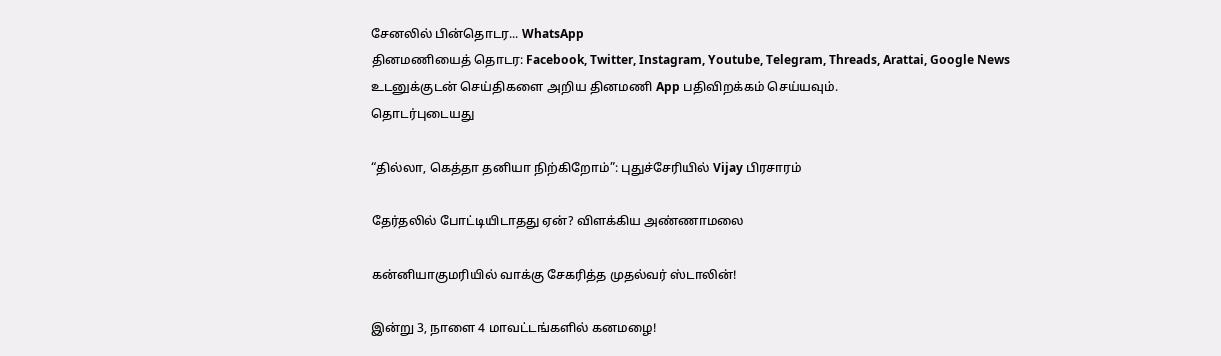சேனலில் பின்தொடர... WhatsApp
தினமணியைத் தொடர: Facebook, Twitter, Instagram, Youtube, Telegram, Threads, Arattai, Google News
உடனுக்குடன் செய்திகளை அறிய தினமணி App பதிவிறக்கம் செய்யவும்.
தொடர்புடையது

“தில்லா, கெத்தா தனியா நிற்கிறோம்”: புதுச்சேரியில் Vijay பிரசாரம்

தேர்தலில் போட்டியிடாதது ஏன்? விளக்கிய அண்ணாமலை

கன்னியாகுமரியில் வாக்கு சேகரித்த முதல்வர் ஸ்டாலின்!

இன்று 3, நாளை 4 மாவட்டங்களில் கனமழை!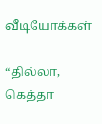வீடியோக்கள்

“தில்லா, கெத்தா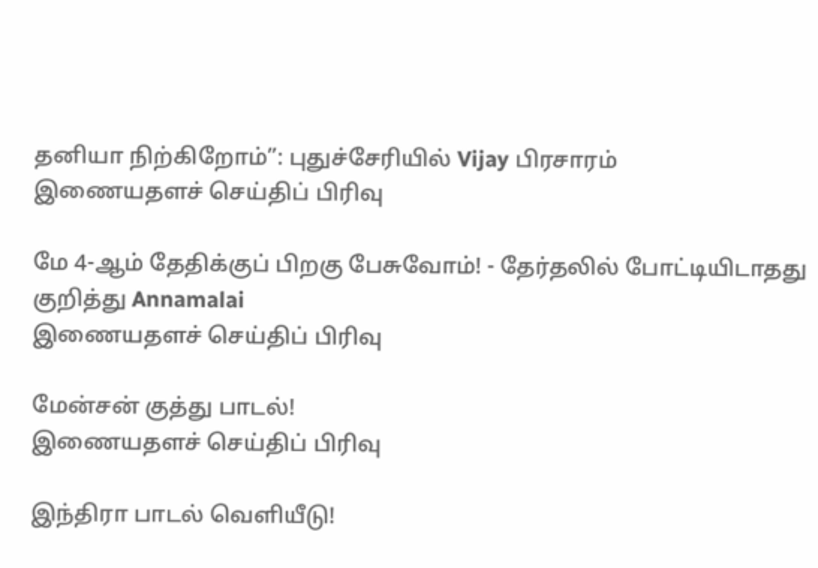தனியா நிற்கிறோம்”: புதுச்சேரியில் Vijay பிரசாரம்
இணையதளச் செய்திப் பிரிவு

மே 4-ஆம் தேதிக்குப் பிறகு பேசுவோம்! - தேர்தலில் போட்டியிடாதது குறித்து Annamalai
இணையதளச் செய்திப் பிரிவு

மேன்சன் குத்து பாடல்!
இணையதளச் செய்திப் பிரிவு

இந்திரா பாடல் வெளியீடு!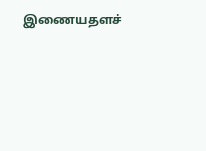இணையதளச்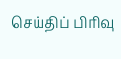செய்திப் பிரிவு